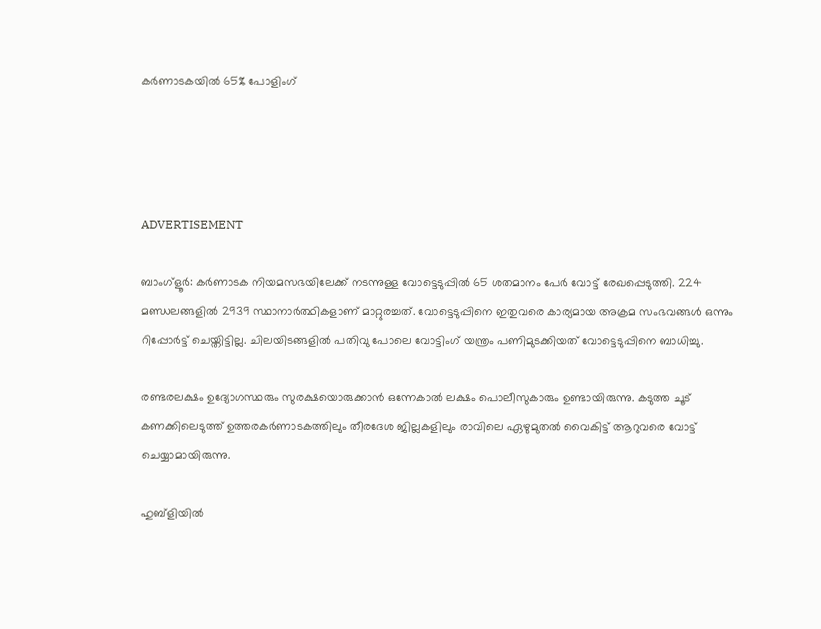കര്‍ണാടകയില്‍ 65% പോളിംഗ്




ADVERTISEMENT

ബാംഗ്‌ളൂര്‍: കര്‍ണാടക നിയമസഭയിലേക്ക് നടന്നുള്ള വോട്ടെടുപ്പില്‍ 65 ശതമാനം പേര്‍ വോട്ട് രേഖപ്പെടുത്തി. 224 മണ്ഡലങ്ങളില്‍ 2939 സ്ഥാനാര്‍ത്ഥികളാണ് മാറ്റുരച്ചത്. വോട്ടെടുപ്പിനെ ഇതുവരെ കാര്യമായ അക്രമ സംഭവങ്ങള്‍ ഒന്നും റിപ്പോര്‍ട്ട് ചെയ്തിട്ടില്ല. ചിലയിടങ്ങളില്‍ പതിവു പോലെ വോട്ടിംഗ് യന്ത്രം പണിമുടക്കിയത് വോട്ടെടുപ്പിനെ ബാധിച്ചു.

രണ്ടരലക്ഷം ഉദ്യോഗസ്ഥരും സുരക്ഷയൊരുക്കാന്‍ ഒന്നേകാല്‍ ലക്ഷം പൊലീസുകാരും ഉണ്ടായിരുന്നു. കടുത്ത ചൂട് കണക്കിലെടുത്ത് ഉത്തരകര്‍ണാടകത്തിലും തീരദേശ ജില്ലകളിലും രാവിലെ ഏഴുമുതല്‍ വൈകിട്ട് ആറുവരെ വോട്ട് ചെയ്യാമായിരുന്നു.

ഹുബ്‌ളിയില്‍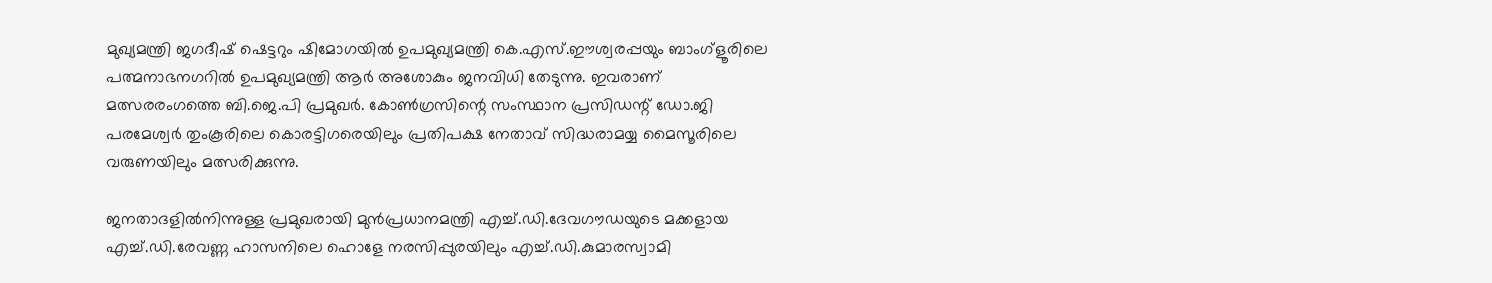മുഖ്യമന്ത്രി ജഗദീഷ് ഷെട്ടറും ഷിമോഗയില്‍ ഉപമുഖ്യമന്ത്രി കെ.എസ്.ഈശ്വരപ്പയും ബാംഗ്‌ളൂരിലെ പത്മനാഭനഗറില്‍ ഉപമുഖ്യമന്ത്രി ആര്‍ അശോകും ജനവിധി തേടുന്നു. ഇവരാണ് മത്സരരംഗത്തെ ബി.ജെ.പി പ്രമുഖര്‍. കോണ്‍ഗ്രസിന്റെ സംസ്ഥാന പ്രസിഡന്റ് ഡോ.ജി പരമേശ്വര്‍ തുംകൂരിലെ കൊരട്ടിഗരെയിലും പ്രതിപക്ഷ നേതാവ് സിദ്ധരാമയ്യ മൈസൂരിലെ വരുണയിലും മത്സരിക്കുന്നു.

ജനതാദളില്‍നിന്നുള്ള പ്രമുഖരായി മുന്‍പ്രധാനമന്ത്രി എച്ച്.ഡി.ദേവഗൗഡയുടെ മക്കളായ എച്ച്.ഡി.രേവണ്ണ ഹാസനിലെ ഹൊളേ നരസിപ്പുരയിലും എച്ച്.ഡി.കുമാരസ്വാമി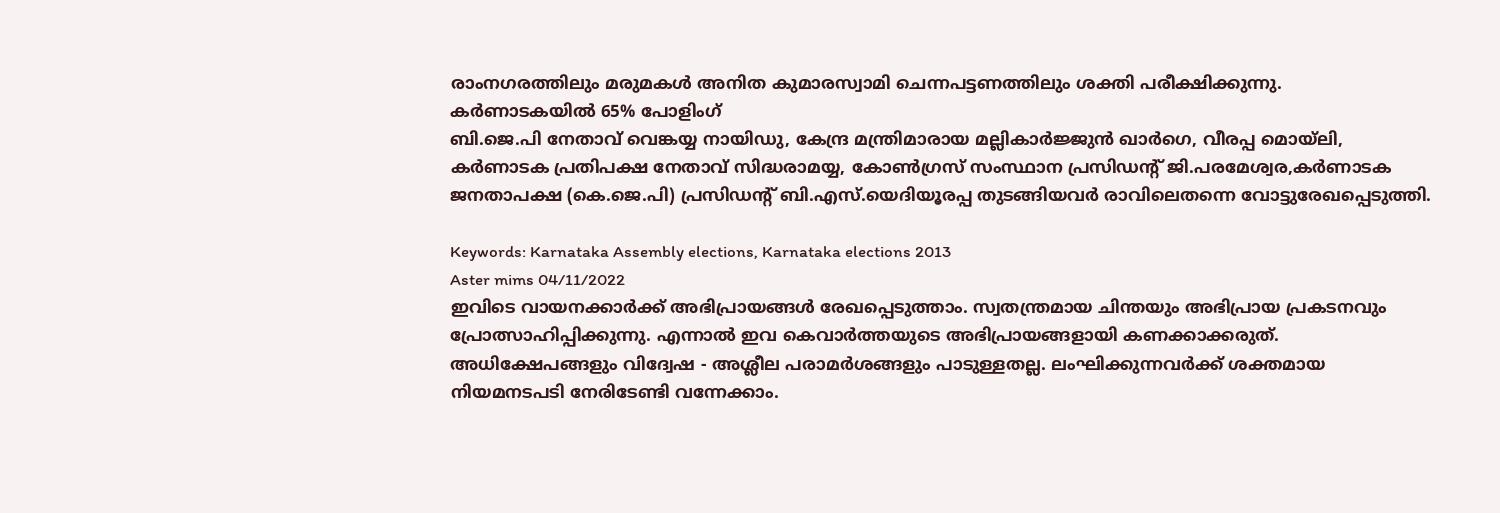രാംനഗരത്തിലും മരുമകള്‍ അനിത കുമാരസ്വാമി ചെന്നപട്ടണത്തിലും ശക്തി പരീക്ഷിക്കുന്നു.
കര്‍ണാടകയില്‍ 65% പോളിംഗ്
ബി.ജെ.പി നേതാവ് വെങ്കയ്യ നായിഡു, കേന്ദ്ര മന്ത്രിമാരായ മല്ലികാര്‍ജ്ജുന്‍ ഖാര്‍ഗെ, വീരപ്പ മൊയ്‌ലി, കര്‍ണാടക പ്രതിപക്ഷ നേതാവ് സിദ്ധരാമയ്യ, കോണ്‍ഗ്രസ് സംസ്ഥാന പ്രസിഡന്റ് ജി.പരമേശ്വര,കര്‍ണാടക ജനതാപക്ഷ (കെ.ജെ.പി) പ്രസിഡന്റ് ബി.എസ്.യെദിയൂരപ്പ തുടങ്ങിയവര്‍ രാവിലെതന്നെ വോട്ടുരേഖപ്പെടുത്തി.

Keywords: Karnataka Assembly elections, Karnataka elections 2013
Aster mims 04/11/2022
ഇവിടെ വായനക്കാർക്ക് അഭിപ്രായങ്ങൾ രേഖപ്പെടുത്താം. സ്വതന്ത്രമായ ചിന്തയും അഭിപ്രായ പ്രകടനവും പ്രോത്സാഹിപ്പിക്കുന്നു. എന്നാൽ ഇവ കെവാർത്തയുടെ അഭിപ്രായങ്ങളായി കണക്കാക്കരുത്. അധിക്ഷേപങ്ങളും വിദ്വേഷ - അശ്ലീല പരാമർശങ്ങളും പാടുള്ളതല്ല. ലംഘിക്കുന്നവർക്ക് ശക്തമായ നിയമനടപടി നേരിടേണ്ടി വന്നേക്കാം.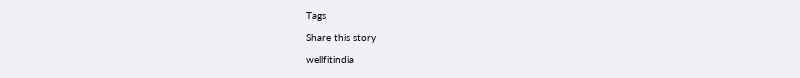Tags

Share this story

wellfitindia